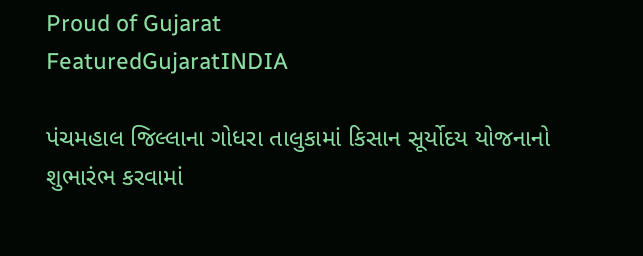Proud of Gujarat
FeaturedGujaratINDIA

પંચમહાલ જિલ્લાના ગોધરા તાલુકામાં કિસાન સૂર્યોદય યોજનાનો શુભારંભ કરવામાં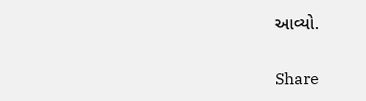આવ્યો.

Share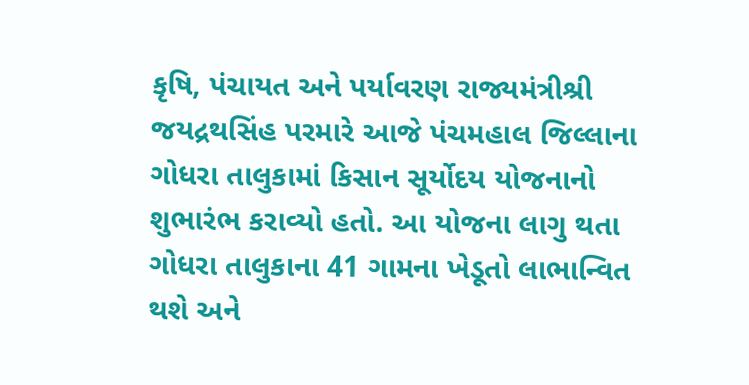કૃષિ, પંચાયત અને પર્યાવરણ રાજ્યમંત્રીશ્રી જયદ્રથસિંહ પરમારે આજે પંચમહાલ જિલ્લાના ગોધરા તાલુકામાં કિસાન સૂર્યોદય યોજનાનો શુભારંભ કરાવ્યો હતો. આ યોજના લાગુ થતા ગોધરા તાલુકાના 41 ગામના ખેડૂતો લાભાન્વિત થશે અને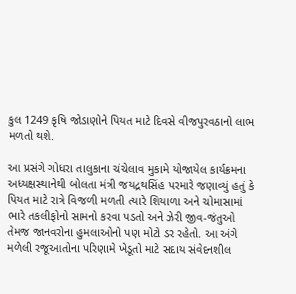કુલ 1249 કૃષિ જોડાણોને પિયત માટે દિવસે વીજપુરવઠાનો લાભ મળતો થશે.

આ પ્રસંગે ગોધરા તાલુકાના ચંચેલાવ મુકામે યોજાયેલ કાર્યક્રમના અધ્યક્ષસ્થાનેથી બોલતા મંત્રી જયદ્રથસિંહ પરમારે જણાવ્યું હતું કે પિયત માટે રાત્રે વિજળી મળતી ત્યારે શિયાળા અને ચોમાસામાં ભારે તકલીફોનો સામનો કરવા પડતો અને ઝેરી જીવ-જંતુઓ તેમજ જાનવરોના હુમલાઓનો પણ મોટો ડર રહેતો. આ અંગે મળેલી રજૂઆતોના પરિણામે ખેડૂતો માટે સદાય સંવેદનશીલ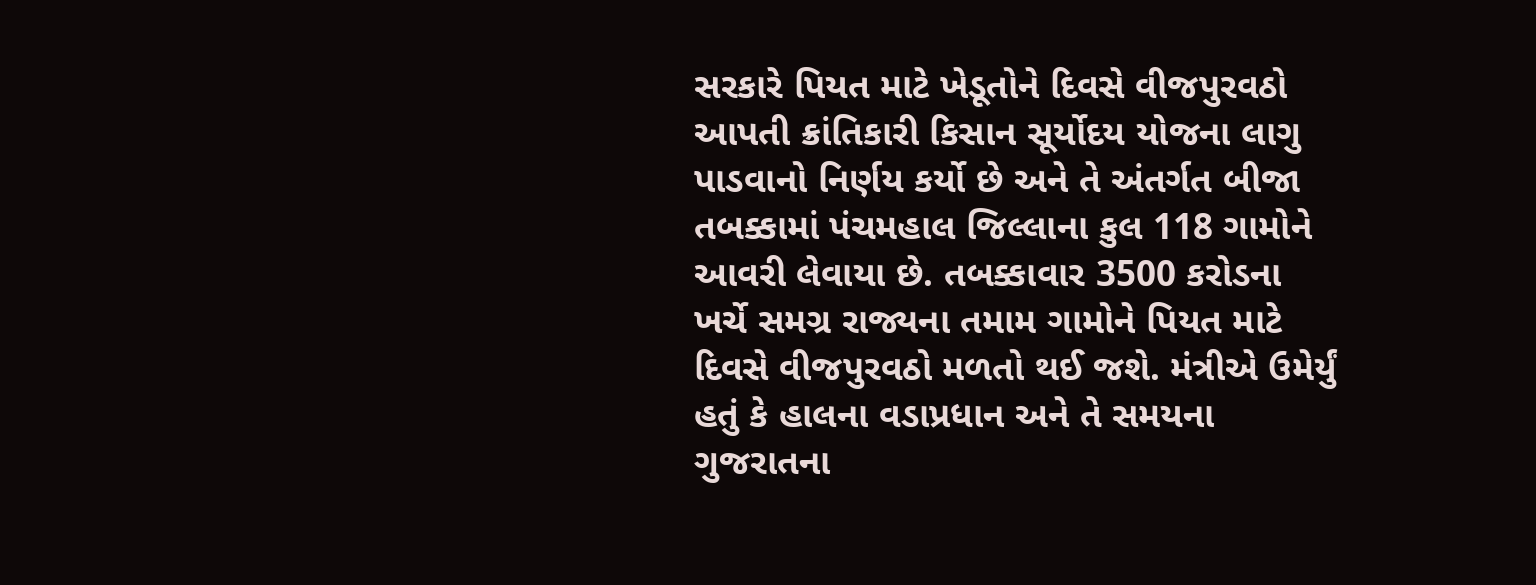સરકારે પિયત માટે ખેડૂતોને દિવસે વીજપુરવઠો આપતી ક્રાંતિકારી કિસાન સૂર્યોદય યોજના લાગુ પાડવાનો નિર્ણય કર્યો છે અને તે અંતર્ગત બીજા તબક્કામાં પંચમહાલ જિલ્લાના કુલ 118 ગામોને આવરી લેવાયા છે. તબક્કાવાર 3500 કરોડના ખર્ચે સમગ્ર રાજ્યના તમામ ગામોને પિયત માટે દિવસે વીજપુરવઠો મળતો થઈ જશે. મંત્રીએ ઉમેર્યું હતું કે હાલના વડાપ્રધાન અને તે સમયના ગુજરાતના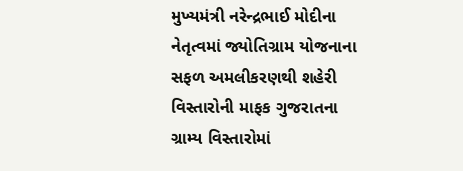મુખ્યમંત્રી નરેન્દ્રભાઈ મોદીના નેતૃત્વમાં જ્યોતિગ્રામ યોજનાના સફળ અમલીકરણથી શહેરી વિસ્તારોની માફક ગુજરાતના ગ્રામ્ય વિસ્તારોમાં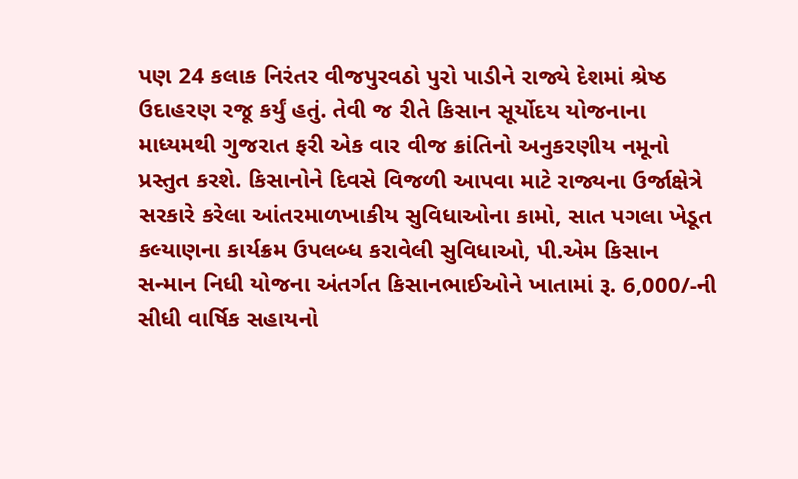પણ 24 કલાક નિરંતર વીજપુરવઠો પુરો પાડીને રાજ્યે દેશમાં શ્રેષ્ઠ ઉદાહરણ રજૂ કર્યું હતું. તેવી જ રીતે કિસાન સૂર્યોદય યોજનાના માધ્યમથી ગુજરાત ફરી એક વાર વીજ ક્રાંતિનો અનુકરણીય નમૂનો પ્રસ્તુત કરશે. કિસાનોને દિવસે વિજળી આપવા માટે રાજ્યના ઉર્જાક્ષેત્રે સરકારે કરેલા આંતરમાળખાકીય સુવિધાઓના કામો, સાત પગલા ખેડૂત કલ્યાણના કાર્યક્રમ ઉપલબ્ધ કરાવેલી સુવિધાઓ, પી.એમ કિસાન સન્માન નિધી યોજના અંતર્ગત કિસાનભાઈઓને ખાતામાં રૂ. 6,000/-ની સીધી વાર્ષિક સહાયનો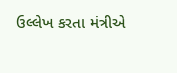ઉલ્લેખ કરતા મંત્રીએ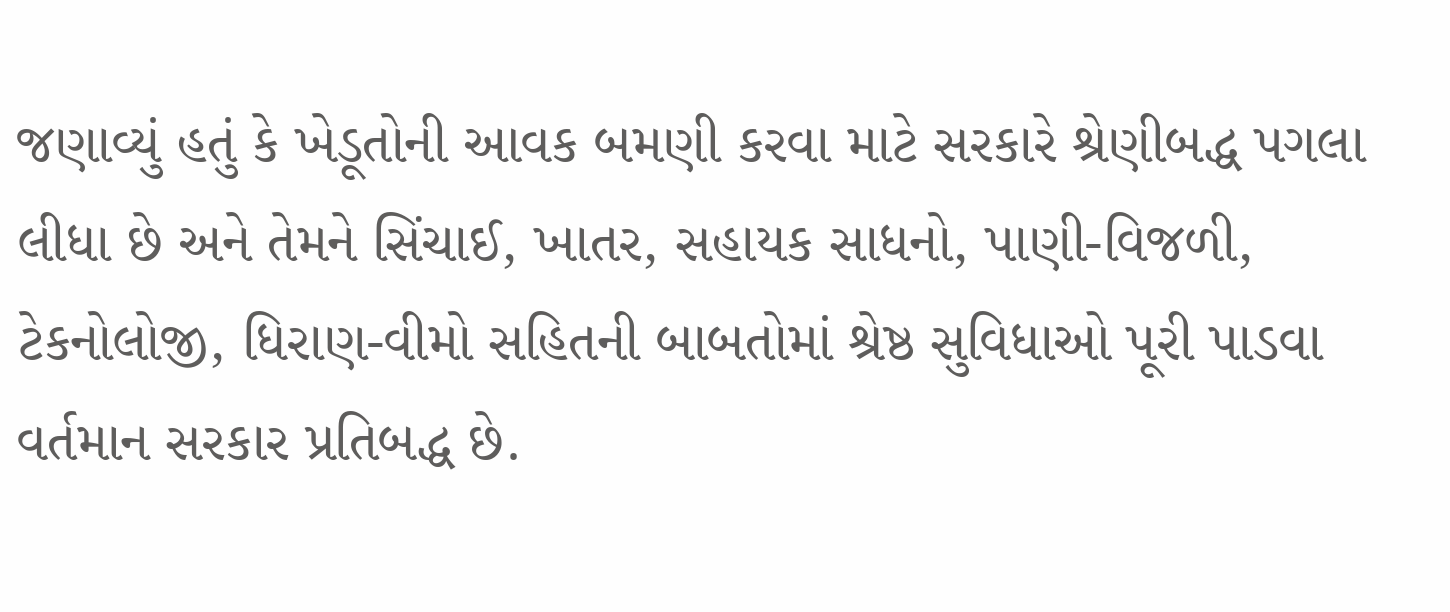જણાવ્યું હતું કે ખેડૂતોની આવક બમણી કરવા માટે સરકારે શ્રેણીબદ્ધ પગલા લીધા છે અને તેમને સિંચાઈ, ખાતર, સહાયક સાધનો, પાણી-વિજળી, ટેકનોલોજી, ધિરાણ-વીમો સહિતની બાબતોમાં શ્રેષ્ઠ સુવિધાઓ પૂરી પાડવા વર્તમાન સરકાર પ્રતિબદ્ધ છે.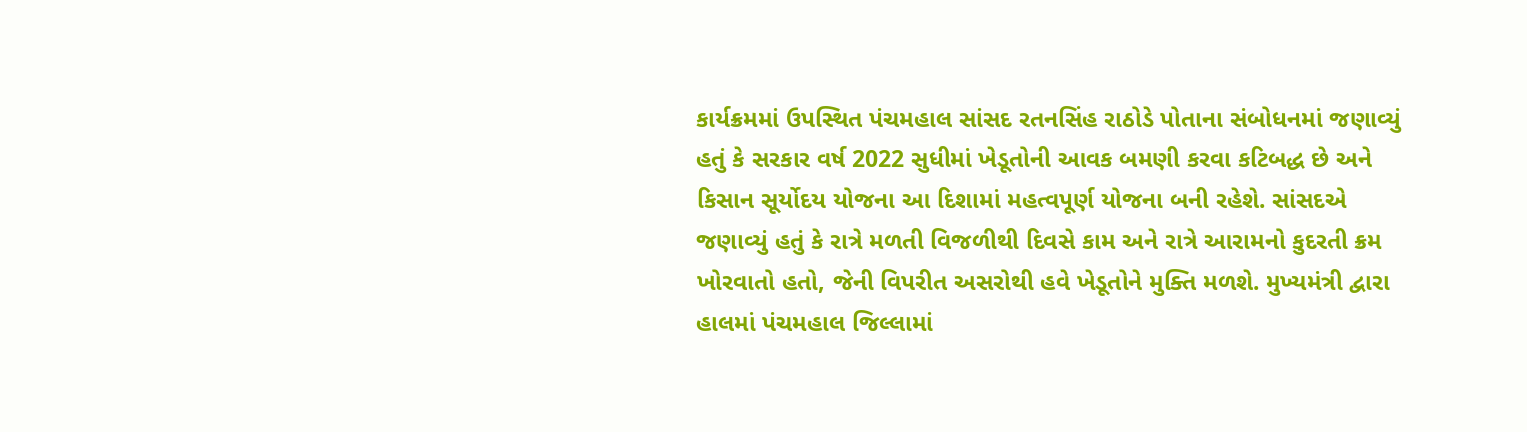કાર્યક્રમમાં ઉપસ્થિત પંચમહાલ સાંસદ રતનસિંહ રાઠોડે પોતાના સંબોધનમાં જણાવ્યું હતું કે સરકાર વર્ષ 2022 સુધીમાં ખેડૂતોની આવક બમણી કરવા કટિબદ્ધ છે અને કિસાન સૂર્યોદય યોજના આ દિશામાં મહત્વપૂર્ણ યોજના બની રહેશે. સાંસદએ જણાવ્યું હતું કે રાત્રે મળતી વિજળીથી દિવસે કામ અને રાત્રે આરામનો કુદરતી ક્રમ ખોરવાતો હતો, જેની વિપરીત અસરોથી હવે ખેડૂતોને મુક્તિ મળશે. મુખ્યમંત્રી દ્વારા હાલમાં પંચમહાલ જિલ્લામાં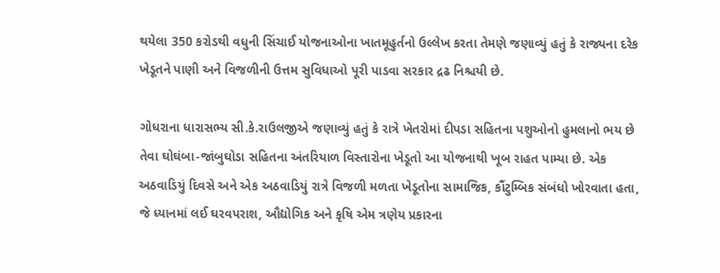થયેલા 350 કરોડથી વધુની સિંચાઈ યોજનાઓના ખાતમૂહુર્તનો ઉલ્લેખ કરતા તેમણે જણાવ્યું હતું કે રાજ્યના દરેક ખેડૂતને પાણી અને વિજળીની ઉત્તમ સુવિધાઓ પૂરી પાડવા સરકાર દ્રઢ નિશ્ચયી છે.

ગોધરાના ધારાસભ્ય સી.કે.રાઉલજીએ જણાવ્યું હતું કે રાત્રે ખેતરોમાં દીપડા સહિતના પશુઓનો હુમલાનો ભય છે તેવા ઘોઘંબા-જાંબુઘોડા સહિતના અંતરિયાળ વિસ્તારોના ખેડૂતો આ યોજનાથી ખૂબ રાહત પામ્યા છે. એક અઠવાડિયું દિવસે અને એક અઠવાડિયું રાત્રે વિજળી મળતા ખેડૂતોના સામાજિક, કૌંટુમ્બિક સંબંધો ખોરવાતા હતા, જે ધ્યાનમાં લઈ ઘરવપરાશ, ઔદ્યોગિક અને કૃષિ એમ ત્રણેય પ્રકારના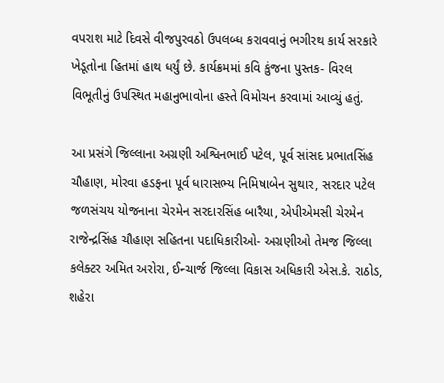વપરાશ માટે દિવસે વીજપુરવઠો ઉપલબ્ધ કરાવવાનું ભગીરથ કાર્ય સરકારે ખેડૂતોના હિતમાં હાથ ધર્યું છે. કાર્યક્રમમાં કવિ કુંજના પુસ્તક- વિરલ વિભૂતીનું ઉપસ્થિત મહાનુભાવોના હસ્તે વિમોચન કરવામાં આવ્યું હતું.

આ પ્રસંગે જિલ્લાના અગ્રણી અશ્વિનભાઈ પટેલ, પૂર્વ સાંસદ પ્રભાતસિંહ ચૌહાણ, મોરવા હડફના પૂર્વ ધારાસભ્ય નિમિષાબેન સુથાર, સરદાર પટેલ જળસંચય યોજનાના ચેરમેન સરદારસિંહ બારૈયા, એપીએમસી ચેરમેન રાજેન્દ્રસિંહ ચૌહાણ સહિતના પદાધિકારીઓ- અગ્રણીઓ તેમજ જિલ્લા કલેક્ટર અમિત અરોરા, ઈન્ચાર્જ જિલ્લા વિકાસ અધિકારી એસ.કે. રાઠોડ, શહેરા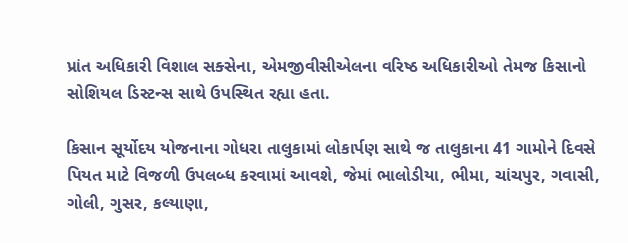પ્રાંત અધિકારી વિશાલ સક્સેના, એમજીવીસીએલના વરિષ્ઠ અધિકારીઓ તેમજ કિસાનો સોશિયલ ડિસ્ટન્સ સાથે ઉપસ્થિત રહ્યા હતા.

કિસાન સૂર્યોદય યોજનાના ગોધરા તાલુકામાં લોકાર્પણ સાથે જ તાલુકાના 41 ગામોને દિવસે પિયત માટે વિજળી ઉપલબ્ધ કરવામાં આવશે, જેમાં ભાલોડીયા, ભીમા, ચાંચપુર, ગવાસી, ગોલી, ગુસર, કલ્યાણા,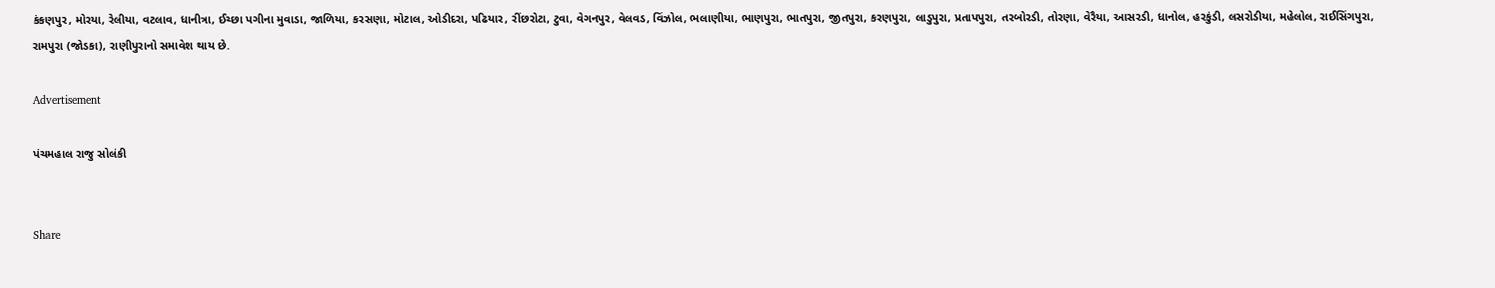કંકણપુર, મોરયા, રેલીયા, વટલાવ, ધાનીત્રા, ઈચ્છા પગીના મુવાડા, જાળિયા, કરસણા, મોટાલ, ઓડીદરા, પઢિયાર, રીંછરોટા, ટુવા, વેગનપુર, વેલવડ, વિંઝોલ, ભલાણીયા, ભાણપુરા, ભાતપુરા, જીતપુરા, કરણપુરા, લાડુપુરા, પ્રતાપપુરા, તરબોરડી, તોરણા, વેરૈયા, આસરડી, ધાનોલ, હરકુંડી, લસરોડીયા, મહેલોલ, રાઈસિંગપુરા, રામપુરા (જોડકા), રાણીપુરાનો સમાવેશ થાય છે.

Advertisement

પંચમહાલ રાજુ સોલંકી


Share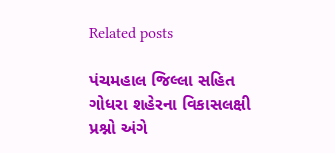Related posts

પંચમહાલ જિલ્લા સહિત ગોધરા શહેરના વિકાસલક્ષી પ્રશ્નો અંગે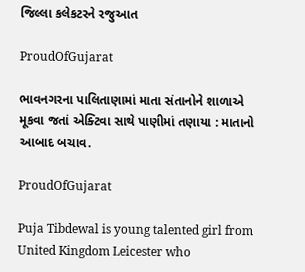જિલ્લા કલેકટરને રજુઆત

ProudOfGujarat

ભાવનગરના પાલિતાણામાં માતા સંતાનોને શાળાએ મૂકવા જતાં એક્ટિવા સાથે પાણીમાં તણાયા : માતાનો આબાદ બચાવ.

ProudOfGujarat

Puja Tibdewal is young talented girl from United Kingdom Leicester who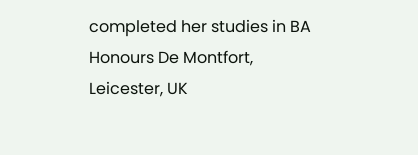completed her studies in BA Honours De Montfort, Leicester, UK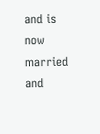and is now married and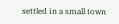settled in a small town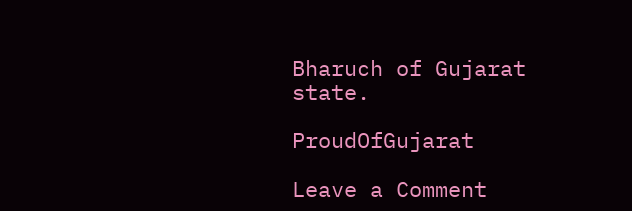Bharuch of Gujarat state.

ProudOfGujarat

Leave a Comment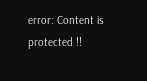error: Content is protected !!